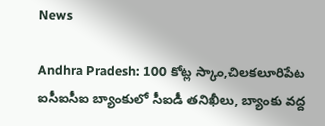News

Andhra Pradesh: 100 కోట్ల స్కాం,చిలకలూరిపేట ఐసీఐసీఐ బ్యాంకులో సీఐడీ తనిఖీలు, బ్యాంకు వద్ద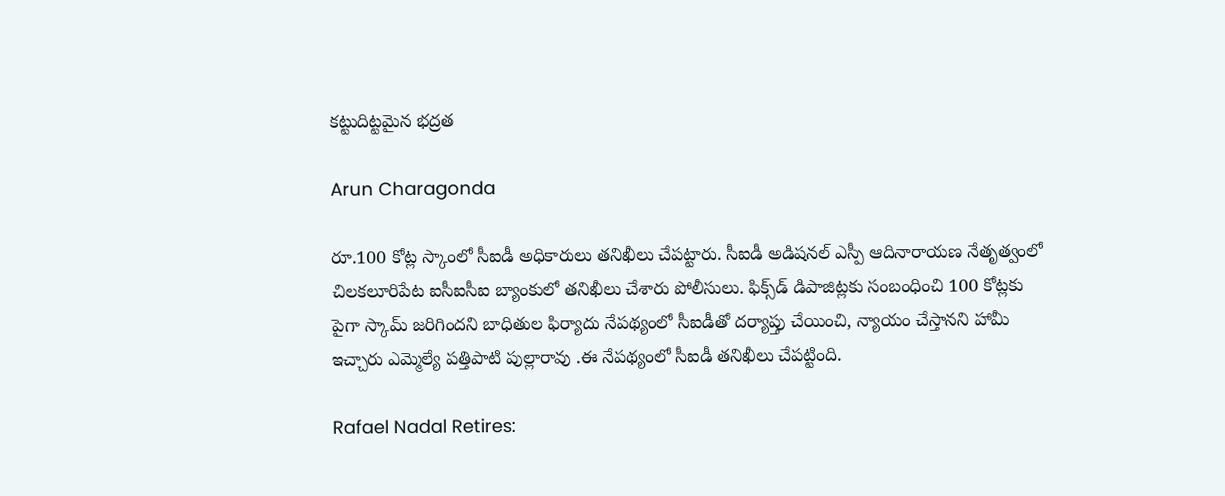కట్టుదిట్టమైన భద్రత

Arun Charagonda

రూ.100 కోట్ల స్కాంలో సీఐడీ అధికారులు తనిఖీలు చేపట్టారు. సీఐడీ అడిషనల్ ఎస్పీ ఆదినారాయణ నేతృత్వంలో చిల‌క‌లూరిపేట ఐసీఐసీఐ బ్యాంకులో తనిఖీలు చేశారు పోలీసులు. ఫిక్స్‌డ్ డిపాజిట్ల‌కు సంబంధించి 100 కోట్లకు పైగా స్కామ్ జరిగిందని బాధితుల ఫిర్యాదు నేపథ్యంలో సీఐడీతో దర్యాప్తు చేయించి, న్యాయం చేస్తాన‌ని హామీ ఇచ్చారు ఎమ్మెల్యే పత్తిపాటి పుల్లారావు .ఈ నేపథ్యంలో సీఐడీ తనిఖీలు చేపట్టింది.

Rafael Nadal Retires: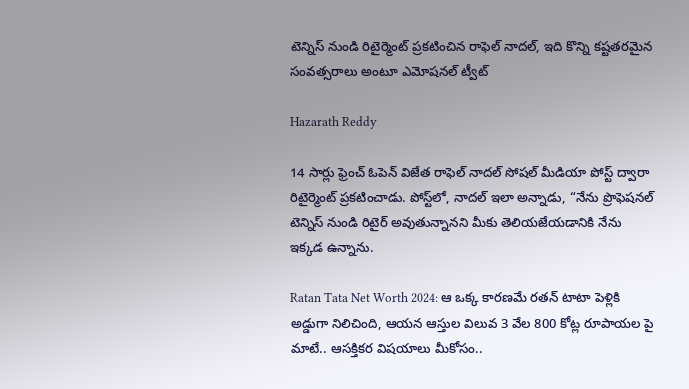టెన్నిస్ నుండి రిటైర్మెంట్ ప్రకటించిన రాఫెల్ నాదల్, ఇది కొన్ని కష్టతరమైన సంవత్సరాలు అంటూ ఎమోషనల్ ట్వీట్

Hazarath Reddy

14 సార్లు ఫ్రెంచ్ ఓపెన్ విజేత రాఫెల్ నాదల్ సోషల్ మీడియా పోస్ట్ ద్వారా రిటైర్మెంట్ ప్రకటించాడు. పోస్ట్‌లో, నాదల్ ఇలా అన్నాడు, “నేను ప్రొఫెషనల్ టెన్నిస్ నుండి రిటైర్ అవుతున్నానని మీకు తెలియజేయడానికి నేను ఇక్కడ ఉన్నాను.

Ratan Tata Net Worth 2024: ఆ ఒక్క కారణమే రతన్ టాటా పెళ్లికి అడ్డుగా నిలిచింది, ఆయన ఆస్తుల విలువ 3 వేల 800 కోట్ల రూపాయల పై మాటే.. ఆసక్తికర విషయాలు మీకోసం..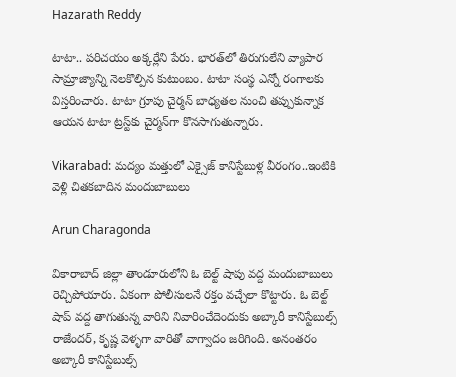Hazarath Reddy

టాటా.. పరిచయం అక్కర్లేని పేరు. భారత్‌లో తిరుగులేని వ్యాపార సామ్రాజ్యాన్ని నెలకొల్పిన కుటుంబం. టాటా సంస్థ ఎన్నో రంగాలకు విస్తరించారు. టాటా గ్రూపు చైర్మన్‌ బాధ్యతల నుంచి తప్పుకున్నాక ఆయన టాటా ట్రస్ట్‌కు చైర్మన్‌గా కొనసాగుతున్నారు.

Vikarabad: మద్యం మత్తులో ఎక్సైజ్ కానిస్టేబుళ్ల వీరంగం..ఇంటికి వెళ్లి చితకబాదిన మందుబాబులు

Arun Charagonda

వికారాబాద్ జిల్లా తాండూరులోని ఓ బెల్ట్ షాపు వద్ద మందుబాబులు రెచ్చిపోయారు. ఏకంగా పోలీసులనే రక్తం వచ్చేలా కొట్టారు. ఓ బెల్ట్ షాప్ వద్ద తాగుతున్న వారిని నివారించేదెందుకు అబ్కారీ కానిస్టేబుల్స్ రాజేందర్, కృష్ణ వెళ్ళగా వారితో వాగ్వాదం జరిగింది. అనంతరం అబ్కారీ కానిస్టేబుల్స్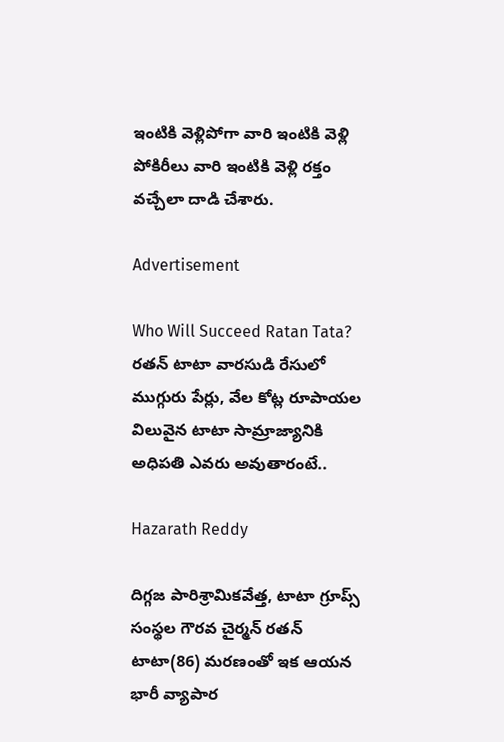ఇంటికి వెళ్లిపోగా వారి ఇంటికి వెళ్లి పోకిరీలు వారి ఇంటికి వెళ్లి రక్తం వచ్చేలా దాడి చేశారు.

Advertisement

Who Will Succeed Ratan Tata? రతన్ టాటా వారసుడి రేసులో ముగ్గురు పేర్లు, వేల కోట్ల రూపాయల విలువైన టాటా సామ్రాజ్యానికి అధిపతి ఎవరు అవుతారంటే..

Hazarath Reddy

దిగ్గజ పారిశ్రామికవేత్త, టాటా గ్రూప్స్‌ సంస్థల గౌరవ చైర్మన్‌ రతన్ టాటా(86) మరణంతో ఇక ఆయన భారీ వ్యాపార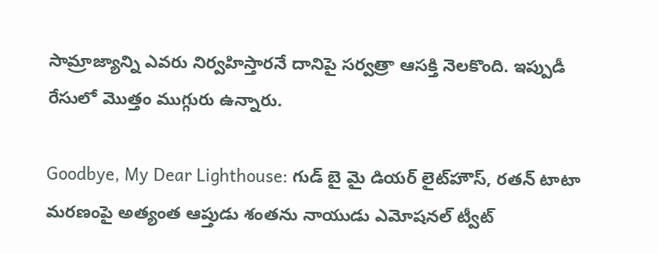సామ్రాజ్యాన్ని ఎవరు నిర్వహిస్తారనే దానిపై సర్వత్రా ఆసక్తి నెలకొంది. ఇప్పుడీ రేసులో మొత్తం ముగ్గురు ఉన్నారు.

Goodbye, My Dear Lighthouse: గుడ్‌ బై మై డియర్‌ లైట్‌హౌస్‌, రతన్‌ టాటా మరణంపై అత్యంత ఆప్తుడు శంతను నాయుడు ఎమోషనల్ ట్వీట్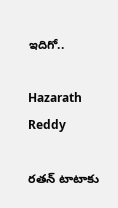ఇదిగో..

Hazarath Reddy

రతన్‌ టాటాకు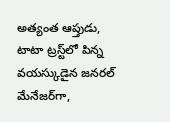అత్యంత ఆప్తుడు, టాటా ట్రస్ట్‌లో పిన్న వయస్కుడైన జనరల్‌ మేనేజర్‌గా,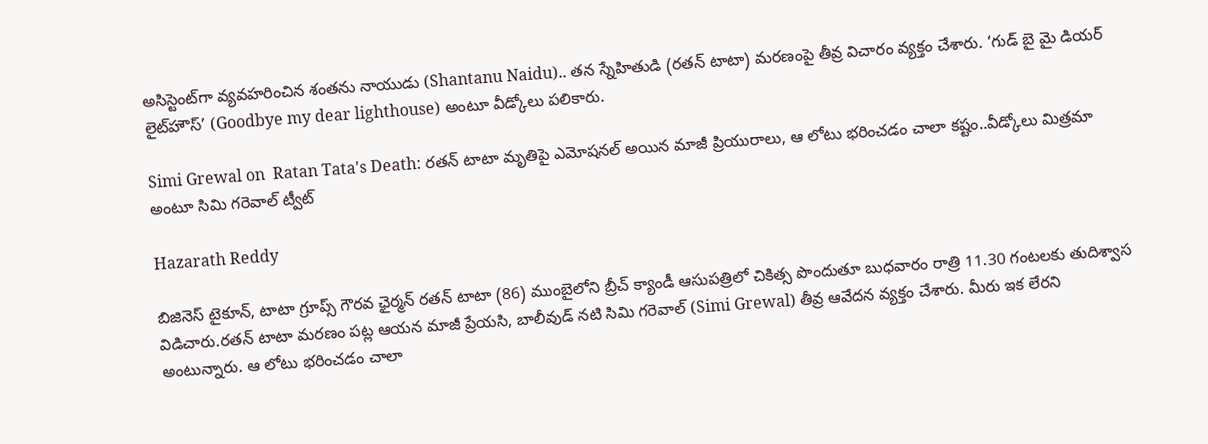అసిస్టెంట్‌గా వ్యవహరించిన శంతను నాయుడు (Shantanu Naidu).. తన స్నేహితుడి (రతన్‌ టాటా) మరణంపై తీవ్ర విచారం వ్యక్తం చేశారు. ‘గుడ్‌ బై మై డియర్‌ లైట్‌హౌస్‌’ (Goodbye my dear lighthouse) అంటూ వీడ్కోలు పలికారు.

Simi Grewal on  Ratan Tata's Death: రతన్ టాటా మృతిపై ఎమోషనల్ అయిన మాజీ ప్రియురాలు, ఆ లోటు భరించడం చాలా కష్టం..వీడ్కోలు మిత్రమా అంటూ సిమి గరెవాల్‌ ట్వీట్

Hazarath Reddy

బిజినెస్‌ టైకూన్, టాటా గ్రూప్స్‌ గౌరవ ఛైర్మన్‌ రతన్‌ టాటా (86) ముంబైలోని బ్రీచ్‌ క్యాండీ ఆసుపత్రిలో చికిత్స పొందుతూ బుధవారం రాత్రి 11.30 గంటలకు తుదిశ్వాస విడిచారు.రతన్ టాటా మరణం పట్ల ఆయన మాజీ ప్రేయసి, బాలీవుడ్‌ నటి సిమి గరెవాల్‌ (Simi Grewal) తీవ్ర ఆవేదన వ్యక్తం చేశారు. మీరు ఇక లేరని అంటున్నారు. ఆ లోటు భరించడం చాలా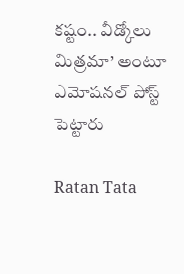కష్టం.. వీడ్కోలు మిత్రమా’ అంటూ ఎమోషనల్‌ పోస్ట్‌ పెట్టారు

Ratan Tata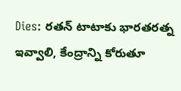Dies: రతన్ టాటాకు భారతరత్న ఇవ్వాలి, కేంద్రాన్ని కోరుతూ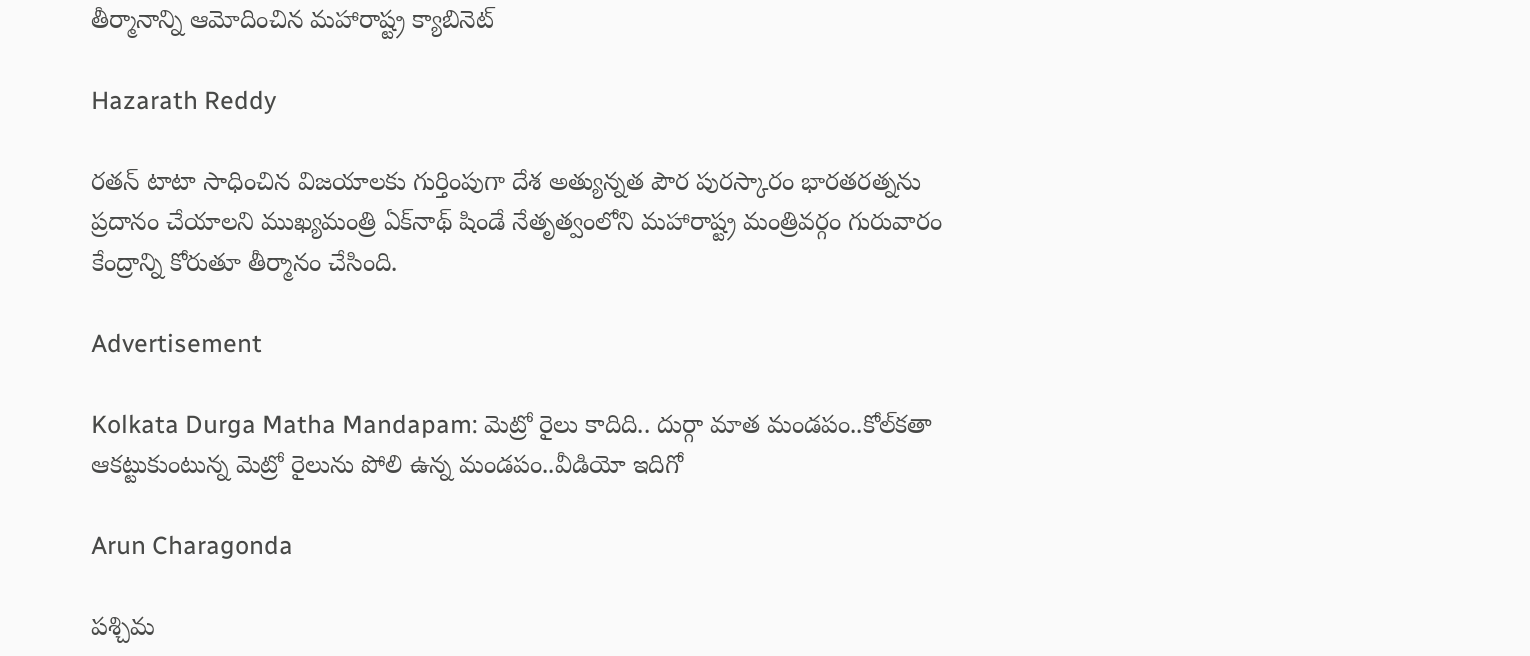తీర్మానాన్ని ఆమోదించిన మహారాష్ట్ర క్యాబినెట్

Hazarath Reddy

రతన్ టాటా సాధించిన విజయాలకు గుర్తింపుగా దేశ అత్యున్నత పౌర పురస్కారం భారతరత్నను ప్రదానం చేయాలని ముఖ్యమంత్రి ఏక్‌నాథ్ షిండే నేతృత్వంలోని మహారాష్ట్ర మంత్రివర్గం గురువారం కేంద్రాన్ని కోరుతూ తీర్మానం చేసింది.

Advertisement

Kolkata Durga Matha Mandapam: మెట్రో రైలు కాదిది.. దుర్గా మాత మండపం..కోల్‌కతా ఆకట్టుకుంటున్న మెట్రో రైలును పోలి ఉన్న మండపం..వీడియో ఇదిగో

Arun Charagonda

పశ్చిమ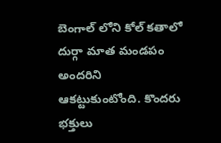బెంగాల్ లోని కోల్ కతాలో దుర్గా మాత మండపం అందరిని ఆకట్టుకుంటోంది. కొందరు భక్తులు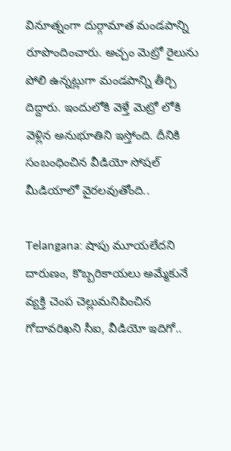వినూత్నంగా దుర్గామాత మండపాన్ని రూపొందించారు. అచ్చం మెట్రో రైలును పోలి ఉన్నట్లుగా మండపాన్ని తీర్చి దిద్దారు. ఇందులోకి వెళ్తే మెట్రో లోకి వెళ్లిన అనుభూతిని ఇస్తోంది. దీనికి సంబంధించిన వీడియో సోషల్ మీడియాలో వైరలవుతోంది..

Telangana: షాపు మూయలేదని దారుణం, కొబ్బరికాయలు అమ్మేకునే వ్యక్తి చెంప చెల్లుమనిపించిన గోదావరిఖని సీఐ, వీడియో ఇదిగో..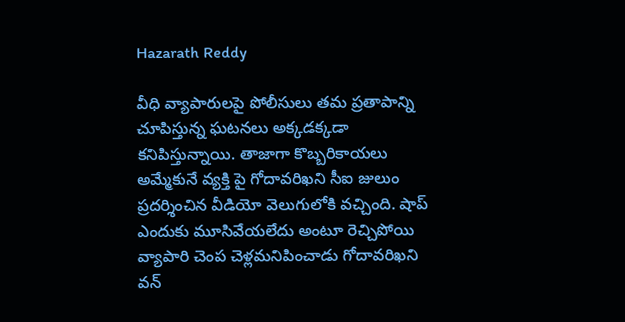Hazarath Reddy

వీధి వ్యాపారులపై పోలీసులు తమ ప్రతాపాన్ని చూపిస్తున్న ఘటనలు అక్కడక్కడా కనిపిస్తున్నాయి. తాజాగా కొబ్బరికాయలు అమ్మేకునే వ్యక్తి పై గోదావరిఖని సీఐ జులుం ప్రదర్శించిన వీడియో వెలుగులోకి వచ్చింది. షాప్ ఎందుకు మూసివేయలేదు అంటూ రెచ్చిపోయి వ్యాపారి చెంప చెళ్లమనిపించాడు గోదావరిఖని వన్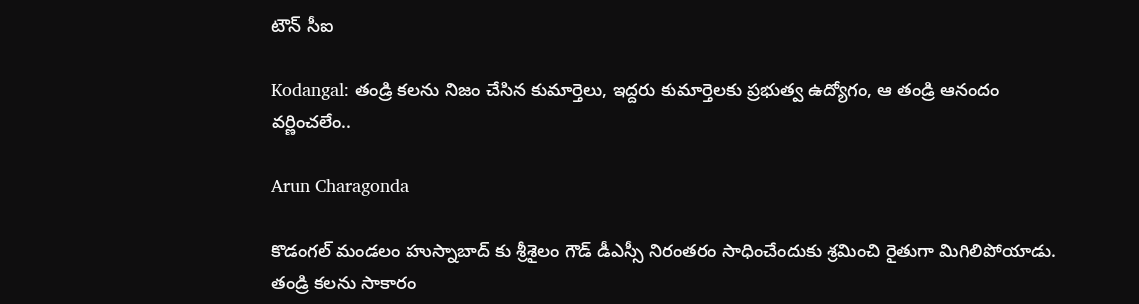టౌన్ సీఐ

Kodangal: తండ్రి కలను నిజం చేసిన కుమార్తెలు, ఇద్దరు కుమార్తెలకు ప్రభుత్వ ఉద్యోగం, ఆ తండ్రి ఆనందం వర్ణించలేం..

Arun Charagonda

కొడంగల్ మండలం హుస్నాబాద్ కు శ్రీశైలం గౌడ్ డీఎస్సీ నిరంతరం సాధించేందుకు శ్రమించి రైతుగా మిగిలిపోయాడు. తండ్రి కలను సాకారం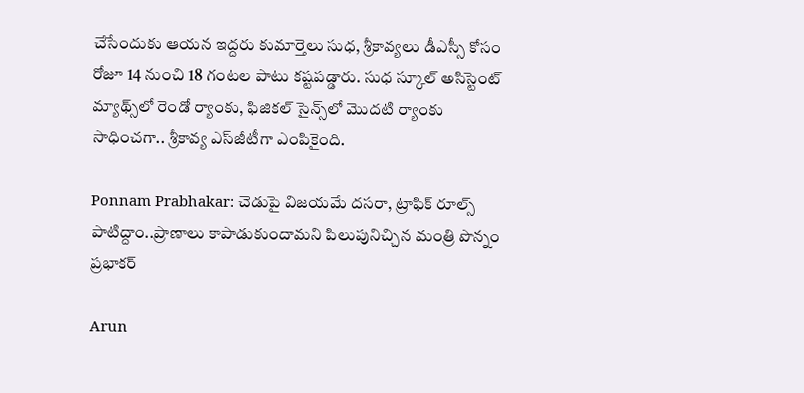చేసేందుకు ఆయన ఇద్దరు కుమార్తెలు సుధ, శ్రీకావ్యలు డీఎస్సీ కోసం రోజూ 14 నుంచి 18 గంటల పాటు కష్టపడ్డారు. సుధ స్కూల్ అసిస్టెంట్ మ్యాథ్స్‌లో రెండో ర్యాంకు, ఫిజికల్ సైన్స్‌లో మొదటి ర్యాంకు సాధించగా.. శ్రీకావ్య ఎస్‌జీటీగా ఎంపికైంది.

Ponnam Prabhakar: చెడుపై విజయమే దసరా, ట్రాఫిక్ రూల్స్ పాటిద్దాం..ప్రాణాలు కాపాడుకుందామని పిలుపునిచ్చిన మంత్రి పొన్నం ప్రభాకర్

Arun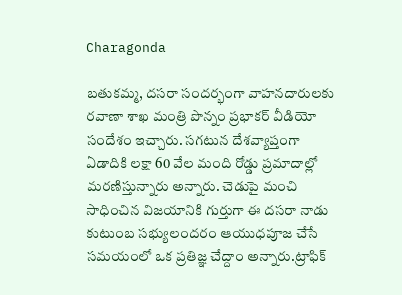Charagonda

బతుకమ్మ, దసరా సందర్భంగా వాహ‌న‌దారుల‌కు ర‌వాణా శాఖ మంత్రి పొన్నం ప్రభాకర్ వీడియో సందేశం ఇచ్చారు. సగటున దేశవ్యాప్తంగా ఏడాదికి లక్షా 60 వేల మంది రోడ్డు ప్రమాదాల్లో మ‌ర‌ణిస్తున్నారు అన్నారు. చెడుపై మంచి సాధించిన విజయానికి గుర్తుగా ఈ ద‌స‌రా నాడు కుటుంబ సభ్యులందరం ఆయుధపూజ చేసే సమయంలో ఒక ప్రతిజ్ఞ చేద్దాం అన్నారు.ట్రాఫిక్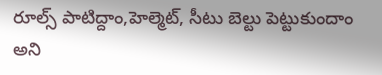రూల్స్ పాటిద్దాం,హెల్మెట్, సీటు బెల్టు పెట్టుకుందాం అని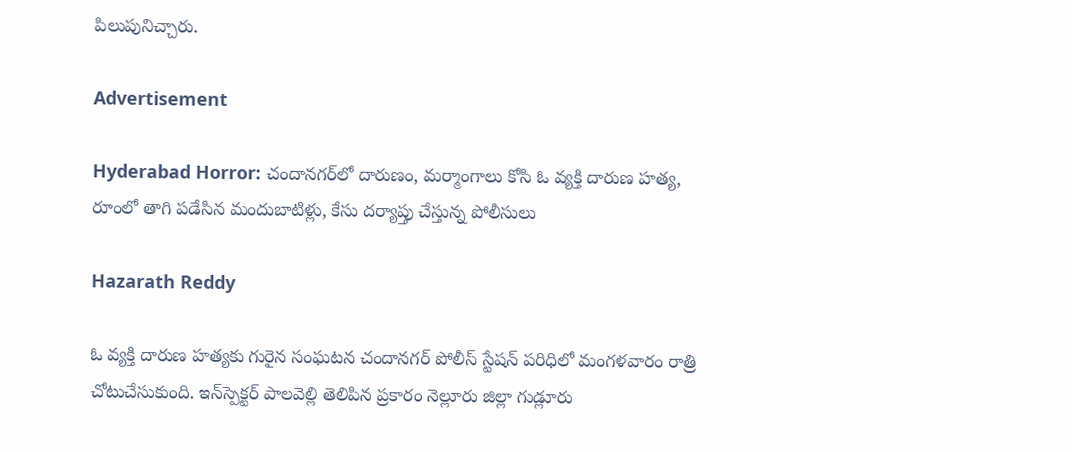పిలుపునిచ్చారు.

Advertisement

Hyderabad Horror: చందానగర్‌లో దారుణం, మర్మాంగాలు కోసి ఓ వ్యక్తి దారుణ హత్య, రూంలో తాగి పడేసిన మందుబాటిళ్లు, కేసు దర్యాప్తు చేస్తున్న పోలీసులు

Hazarath Reddy

ఓ వ్యక్తి దారుణ హత్యకు గురైన సంఘటన చందానగర్ పోలీస్ స్టేషన్ పరిధిలో మంగళవారం రాత్రి చోటుచేసుకుంది. ఇన్‌స్పెక్టర్‌ పాలవెల్లి తెలిపిన ప్రకారం నెల్లూరు జిల్లా గుడ్లూరు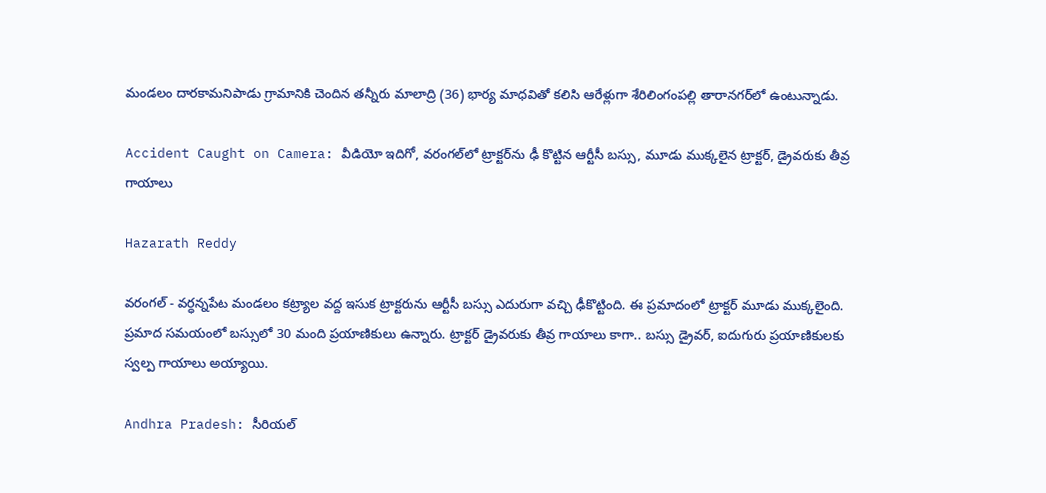మండలం దారకామనిపాడు గ్రామానికి చెందిన తన్నీరు మాలాద్రి (36) భార్య మాధవితో కలిసి ఆరేళ్లుగా శేరిలింగంపల్లి తారానగర్‌లో ఉంటున్నాడు.

Accident Caught on Camera: వీడియో ఇదిగో, వరంగల్‌లో ట్రాక్టర్‌ను ఢీ కొట్టిన ఆర్టీసీ బస్సు, మూడు ముక్కలైన ట్రాక్టర్, డ్రైవరుకు తీవ్ర గాయాలు

Hazarath Reddy

వరంగల్ - వర్ధన్నపేట మండలం కట్ర్యాల వద్ద ఇసుక ట్రాక్టరును ఆర్టీసీ బస్సు ఎదురుగా వచ్చి ఢీకొట్టింది. ఈ ప్రమాదంలో ట్రాక్టర్ మూడు ముక్కలైంది. ప్రమాద సమయంలో బస్సులో 30 మంది ప్రయాణికులు ఉన్నారు. ట్రాక్టర్ డ్రైవరుకు తీవ్ర గాయాలు కాగా.. బస్సు డ్రైవర్, ఐదుగురు ప్రయాణికులకు స్వల్ప గాయాలు అయ్యాయి.

Andhra Pradesh: సీరియల్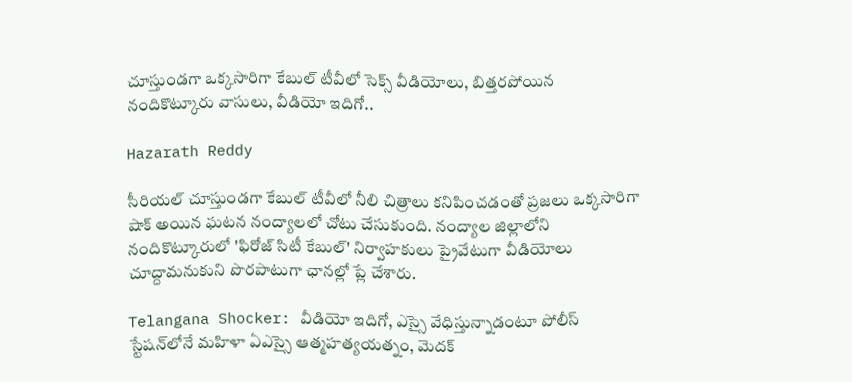చూస్తుండగా ఒక్కసారిగా కేబుల్ టీవీలో సెక్స్ వీడియోలు, బిత్తరపోయిన నందికొట్కూరు వాసులు, వీడియో ఇదిగో..

Hazarath Reddy

సీరియల్ చూస్తుండగా కేబుల్ టీవీలో నీలి చిత్రాలు కనిపించడంతో ప్రజలు ఒక్కసారిగా షాక్ అయిన ఘటన నంద్యాలలో చోటు చేసుకుంది. నంద్యాల జిల్లాలోని నందికొట్కూరులో 'ఫిరోజ్ సిటీ కేబుల్' నిర్వాహకులు ప్రైవేటుగా వీడియోలు చూద్దామనుకుని పొరపాటుగా ఛానల్లో ప్లే చేశారు.

Telangana Shocker: వీడియో ఇదిగో, ఎస్సై వేధిస్తున్నాడంటూ పోలీస్ స్టేషన్‌లోనే మహిళా ఏఎస్సై ఆత్మహత్యయత్నం, మెదక్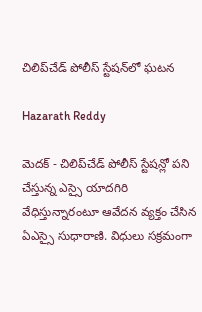చిలిప్‌చేడ్ పోలీస్ స్టేషన్‌లో ఘటన

Hazarath Reddy

మెదక్ - చిలిప్‌చేడ్ పోలీస్ స్టేషన్లో పని చేస్తున్న ఎస్సై యాదగిరి వేధిస్తున్నారంటూ ఆవేదన వ్యక్తం చేసిన ఏఎస్సై సుధారాణి. విధులు సక్రమంగా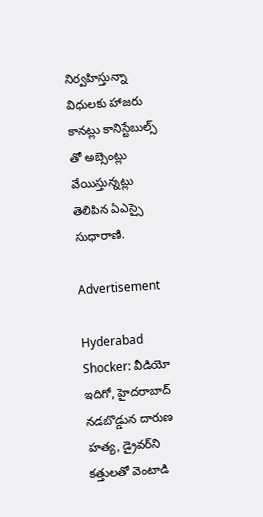నిర్వహిస్తున్నా విధులకు హాజరు కానట్లు కానిస్టేబుల్స్ తో అబ్సెంట్లు వేయిస్తున్నట్లు తెలిపిన ఏఎస్సై సుధారాణి.

Advertisement

Hyderabad Shocker: వీడియో ఇదిగో, హైదరాబాద్ నడబొడ్డున దారుణ హత్య, డ్రైవర్‌ని కత్తులతో వెంటాడి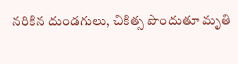నరికిన దుండగులు, చికిత్స పొందుతూ మృతి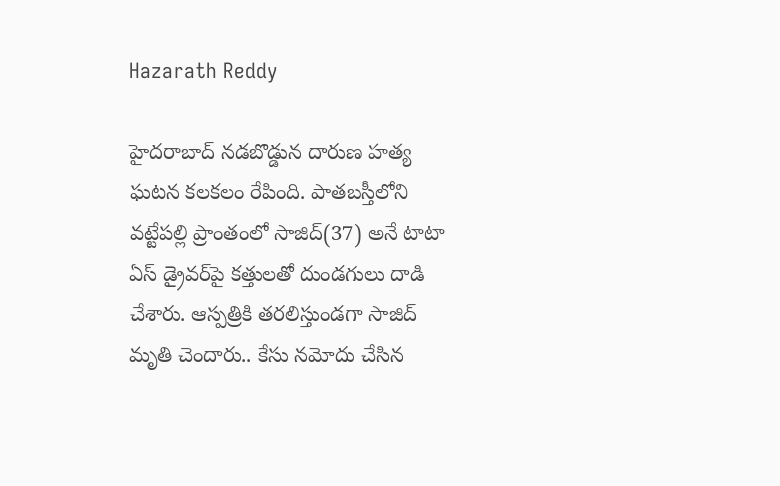Hazarath Reddy

హైదరాబాద్ నడబొడ్డున దారుణ హత్య ఘటన కలకలం రేపింది. పాతబస్తీలోని వట్టేపల్లి ప్రాంతంలో సాజిద్(37) అనే టాటా ఏస్ డ్రైవర్‌పై కత్తులతో దుండగులు దాడి చేశారు. ఆస్పత్రికి తరలిస్తుండగా సాజిద్ మృతి చెందారు.. కేసు నమోదు చేసిన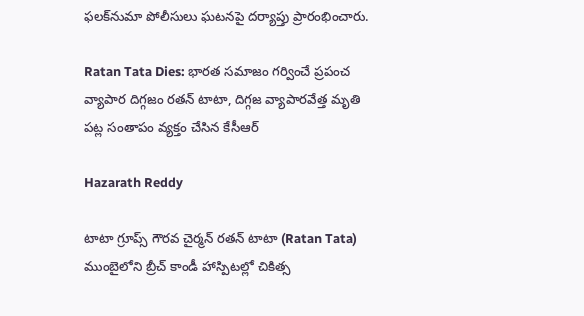ఫలక్‌నుమా పోలీసులు ఘటనపై దర్యాప్తు ప్రారంభించారు.

Ratan Tata Dies: భారత సమాజం గర్వించే ప్రపంచ వ్యాపార దిగ్గజం రతన్ టాటా, దిగ్గజ వ్యాపారవేత్త మృతి పట్ల సంతాపం వ్యక్తం చేసిన కేసీఆర్

Hazarath Reddy

టాటా గ్రూప్స్‌ గౌరవ చైర్మన్‌ రతన్‌ టాటా (Ratan Tata) ముంబైలోని బ్రీచ్‌ కాండీ హాస్పిటల్లో చికిత్స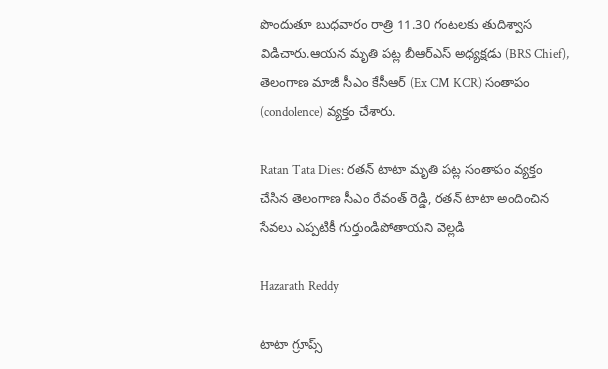పొందుతూ బుధవారం రాత్రి 11.30 గంటలకు తుదిశ్వాస విడిచారు.ఆయన మృతి పట్ల బీఆర్ఎస్ అధ్యక్షడు (BRS Chief), తెలంగాణ మాజీ సీఎం కేసీఆర్ (Ex CM KCR) సంతాపం (condolence) వ్యక్తం చేశారు.

Ratan Tata Dies: రతన్ టాటా మృతి పట్ల సంతాపం వ్యక్తం చేసిన తెలంగాణ సీఎం రేవంత్ రెడ్డి, రతన్ టాటా అందించిన సేవలు ఎప్పటికీ గుర్తుండిపోతాయని వెల్లడి

Hazarath Reddy

టాటా గ్రూప్స్‌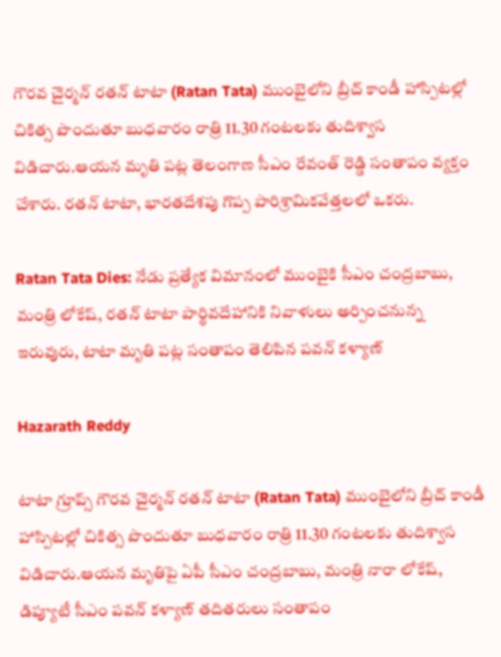గౌరవ చైర్మన్‌ రతన్‌ టాటా (Ratan Tata) ముంబైలోని బ్రీచ్‌ కాండీ హాస్పిటల్లో చికిత్స పొందుతూ బుధవారం రాత్రి 11.30 గంటలకు తుదిశ్వాస విడిచారు.ఆయన మృతి పట్ల తెలంగాణ సీఎం రేవంత్ రెడ్డి సంతాపం వ్యక్తం చేశారు. రతన్ టాటా, భారతదేశపు గొప్ప పారిశ్రామికవేత్తలలో ఒకరు.

Ratan Tata Dies: నేడు ప్రత్యేక విమానంలో ముంబైకి సీఎం చంద్రబాబు, మంత్రి లోకేష్, రతన్ టాటా పార్థివదేహానికి నివాళులు అర్పించనున్న ఇరువురు, టాటా మృతి పట్ల సంతాపం తెలిపిన పవన్ కళ్యాణ్

Hazarath Reddy

టాటా గ్రూప్స్‌ గౌరవ చైర్మన్‌ రతన్‌ టాటా (Ratan Tata) ముంబైలోని బ్రీచ్‌ కాండీ హాస్పిటల్లో చికిత్స పొందుతూ బుధవారం రాత్రి 11.30 గంటలకు తుదిశ్వాస విడిచారు.ఆయన మృతిపై ఏపీ సీఎం చంద్రబాబు, మంత్రి నారా లోకేష్, డిప్యూటీ సీఎం పవన్ కళ్యాణ్ తదితరులు సంతాపం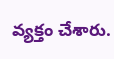వ్యక్తం చేశారు.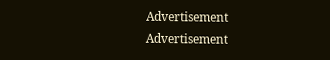Advertisement
Advertisement